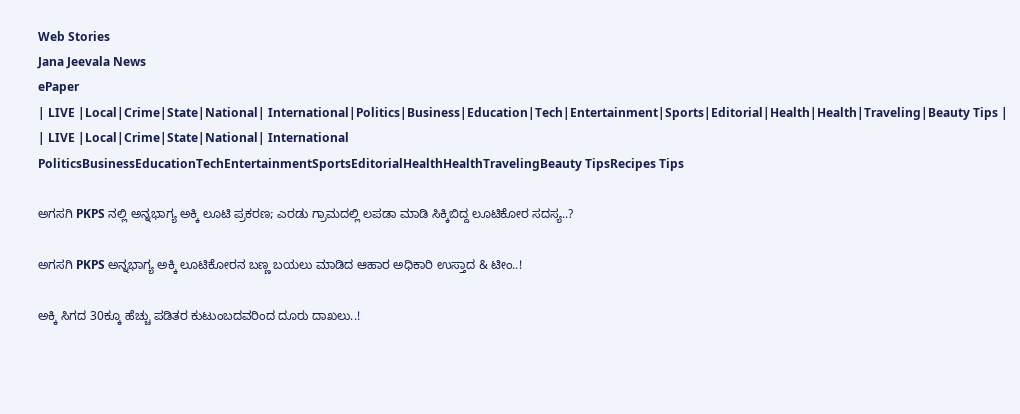Web Stories
Jana Jeevala News
ePaper
| LIVE |Local|Crime|State|National| International|Politics|Business|Education|Tech|Entertainment|Sports|Editorial|Health|Health|Traveling|Beauty Tips |
| LIVE |Local|Crime|State|National| International
PoliticsBusinessEducationTechEntertainmentSportsEditorialHealthHealthTravelingBeauty TipsRecipes Tips

ಅಗಸಗಿ PKPS ನಲ್ಲಿ ಅನ್ನಭಾಗ್ಯ ಅಕ್ಕಿ ಲೂಟಿ ಪ್ರಕರಣ; ಎರಡು ಗ್ರಾಮದಲ್ಲಿ ಲಪಡಾ ಮಾಡಿ ಸಿಕ್ಕಿಬಿದ್ದ ಲೂಟಿಕೋರ ಸದಸ್ಯ..?

ಅಗಸಗಿ PKPS ಅನ್ನಭಾಗ್ಯ ಅಕ್ಕಿ ಲೂಟಿಕೋರನ ಬಣ್ಣ ಬಯಲು ಮಾಡಿದ ಆಹಾರ ಅಧಿಕಾರಿ ಉಸ್ತಾದ & ಟೀಂ..!

ಅಕ್ಕಿ ಸಿಗದ 30ಕ್ಕೂ ಹೆಚ್ಚು ಪಡಿತರ ಕುಟುಂಬದವರಿಂದ ದೂರು ದಾಖಲು..!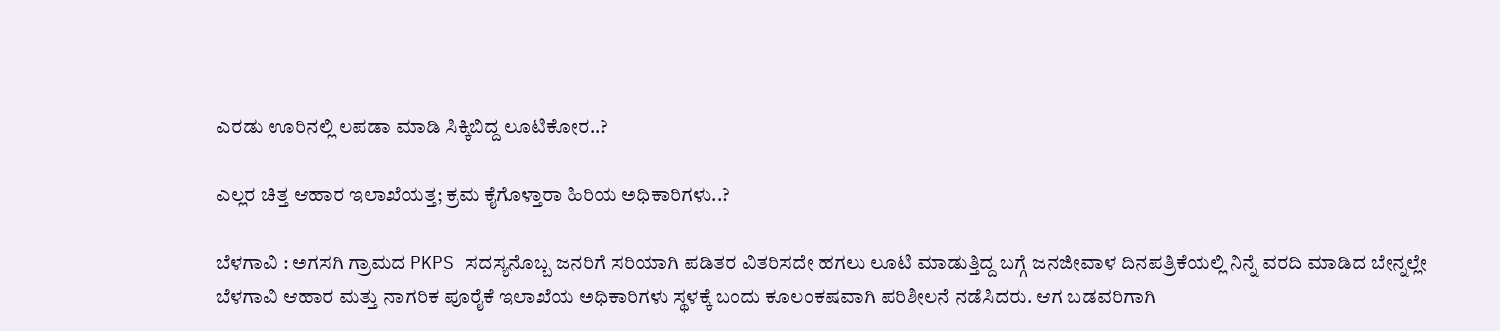ಎರಡು ಊರಿನಲ್ಲಿ ಲಪಡಾ ಮಾಡಿ ಸಿಕ್ಕಿಬಿದ್ದ ಲೂಟಿಕೋರ..?

ಎಲ್ಲರ ಚಿತ್ತ ಆಹಾರ ಇಲಾಖೆಯತ್ತ; ಕ್ರಮ ಕೈಗೊಳ್ತಾರಾ ಹಿರಿಯ ಅಧಿಕಾರಿಗಳು..?

ಬೆಳಗಾವಿ : ಅಗಸಗಿ ಗ್ರಾಮದ PKPS ಸದಸ್ಯನೊಬ್ಬ ಜನರಿಗೆ ಸರಿಯಾಗಿ ಪಡಿತರ ವಿತರಿಸದೇ ಹಗಲು ಲೂಟಿ ಮಾಡುತ್ತಿದ್ದ ಬಗ್ಗೆ ಜನಜೀವಾಳ ದಿನಪತ್ರಿಕೆಯಲ್ಲಿ ನಿನ್ನೆ ವರದಿ ಮಾಡಿದ ಬೇನ್ನಲ್ಲೇ ಬೆಳಗಾವಿ ಆಹಾರ ಮತ್ತು ನಾಗರಿಕ ಪೂರೈಕೆ ಇಲಾಖೆಯ ಅಧಿಕಾರಿಗಳು ಸ್ಥಳಕ್ಕೆ ಬಂದು ಕೂಲಂಕಷವಾಗಿ ಪರಿಶೀಲನೆ ನಡೆಸಿದರು. ಆಗ ಬಡವರಿಗಾಗಿ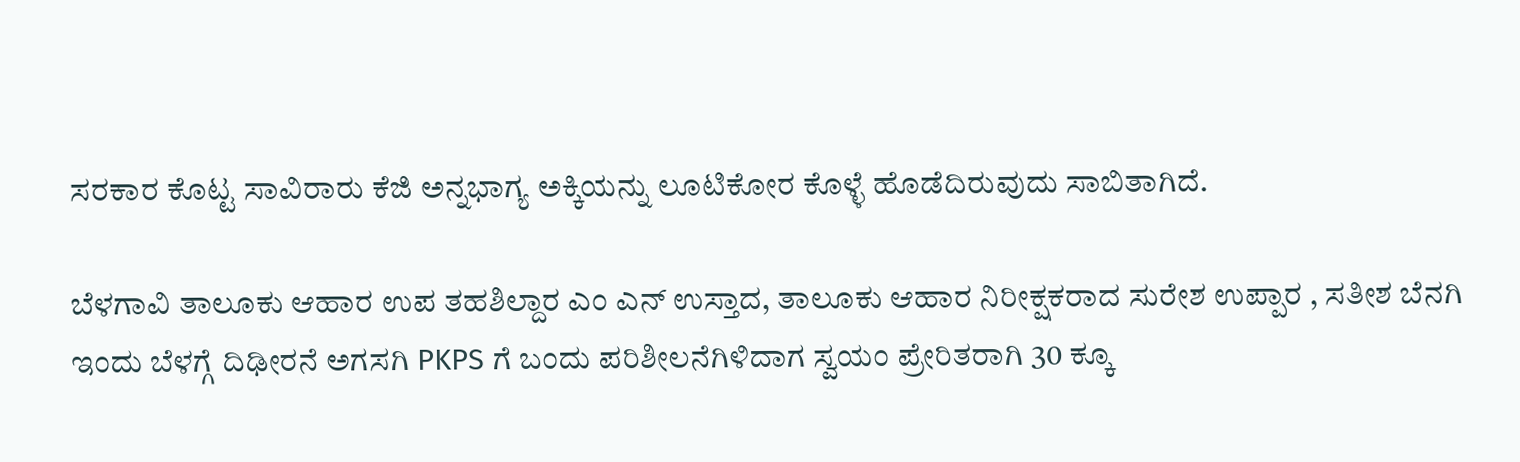ಸರಕಾರ ಕೊಟ್ಟ ಸಾವಿರಾರು ಕೆಜಿ ಅನ್ನಭಾಗ್ಯ ಅಕ್ಕಿಯನ್ನು ಲೂಟಿಕೋರ ಕೊಳ್ಳೆ ಹೊಡೆದಿರುವುದು ಸಾಬಿತಾಗಿದೆ.

ಬೆಳಗಾವಿ ತಾಲೂಕು ಆಹಾರ ಉಪ ತಹಶಿಲ್ದಾರ ಎಂ ಎನ್ ಉಸ್ತಾದ, ತಾಲೂಕು ಆಹಾರ ನಿರೀಕ್ಷಕರಾದ ಸುರೇಶ ಉಪ್ಪಾರ , ಸತೀಶ ಬೆನಗಿ ಇಂದು ಬೆಳಗ್ಗೆ ದಿಢೀರನೆ ಅಗಸಗಿ PKPS ಗೆ ಬಂದು ಪರಿಶೀಲನೆಗಿಳಿದಾಗ ಸ್ವಯಂ ಪ್ರೇರಿತರಾಗಿ 30 ಕ್ಕೂ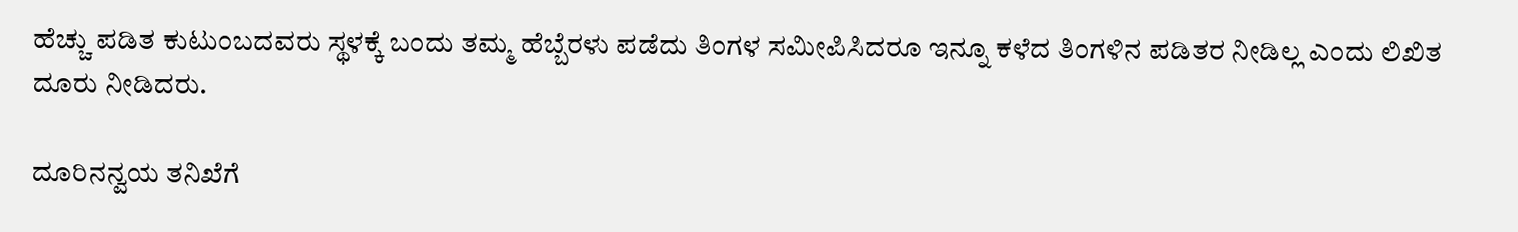ಹೆಚ್ಚು ಪಡಿತ ಕುಟುಂಬದವರು ಸ್ಥಳಕ್ಕೆ ಬಂದು ತಮ್ಮ ಹೆಬ್ಬೆರಳು ಪಡೆದು ತಿಂಗಳ ಸಮೀಪಿಸಿದರೂ ಇನ್ನೂ ಕಳೆದ ತಿಂಗಳಿನ ಪಡಿತರ ನೀಡಿಲ್ಲ ಎಂದು ಲಿಖಿತ ದೂರು ನೀಡಿದರು.

ದೂರಿನನ್ವಯ ತನಿಖೆಗೆ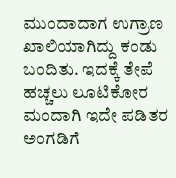ಮುಂದಾದಾಗ ಉಗ್ರಾಣ ಖಾಲಿಯಾಗಿದ್ದು ಕಂಡು ಬಂದಿತು. ಇದಕ್ಕೆ ತೇಪೆ ಹಚ್ಚಲು ಲೂಟಿಕೋರ ಮಂದಾಗಿ ಇದೇ ಪಡಿತರ ಅಂಗಡಿಗೆ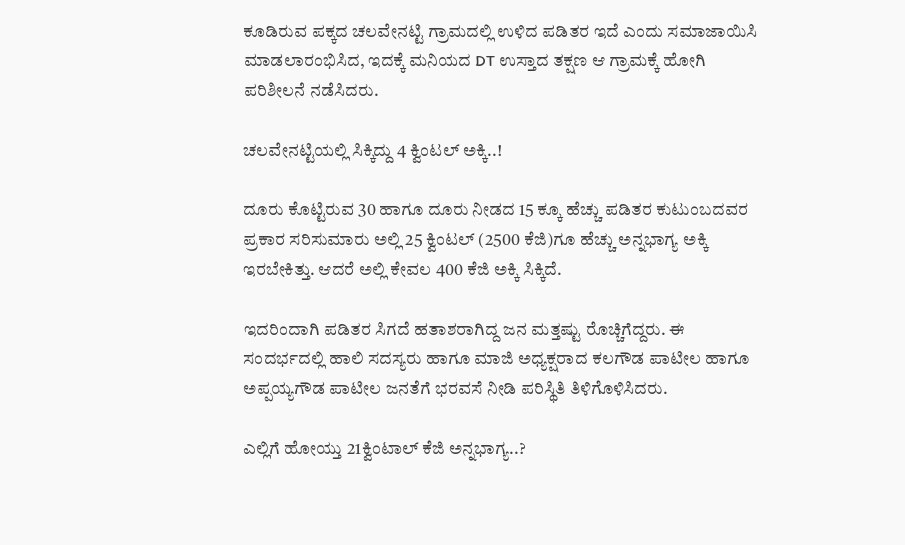ಕೂಡಿರುವ ಪಕ್ಕದ ಚಲವೇನಟ್ಟಿ ಗ್ರಾಮದಲ್ಲಿ ಉಳಿದ ಪಡಿತರ ಇದೆ ಎಂದು ಸಮಾಜಾಯಿಸಿ ಮಾಡಲಾರಂಭಿಸಿದ, ಇದಕ್ಕೆ ಮನಿಯದ DT ಉಸ್ತಾದ ತಕ್ಷಣ ಆ ಗ್ರಾಮಕ್ಕೆ ಹೋಗಿ ಪರಿಶೀಲನೆ ನಡೆಸಿದರು.

ಚಲವೇನಟ್ಟಿಯಲ್ಲಿ ಸಿಕ್ಕಿದ್ದು 4 ಕ್ವಿಂಟಲ್ ಅಕ್ಕಿ..!

ದೂರು ಕೊಟ್ಟಿರುವ 30 ಹಾಗೂ ದೂರು ನೀಡದ 15 ಕ್ಕೂ ಹೆಚ್ಚು ಪಡಿತರ ಕುಟುಂಬದವರ ಪ್ರಕಾರ ಸರಿಸುಮಾರು ಅಲ್ಲಿ 25 ಕ್ವಿಂಟಲ್ (2500 ಕೆಜಿ)ಗೂ ಹೆಚ್ಚು ಅನ್ನಭಾಗ್ಯ ಅಕ್ಕಿ ಇರಬೇಕಿತ್ತು. ಆದರೆ ಅಲ್ಲಿ ಕೇವಲ 400 ಕೆಜಿ ಅಕ್ಕಿ ಸಿಕ್ಕಿದೆ.

ಇದರಿಂದಾಗಿ ಪಡಿತರ ಸಿಗದೆ ಹತಾಶರಾಗಿದ್ದ ಜನ ಮತ್ತಷ್ಟು ರೊಚ್ಚಿಗೆದ್ದರು. ಈ ಸಂದರ್ಭದಲ್ಲಿ ಹಾಲಿ ಸದಸ್ಯರು ಹಾಗೂ ಮಾಜಿ ಅಧ್ಯಕ್ಷರಾದ ಕಲಗೌಡ ಪಾಟೀಲ ಹಾಗೂ ಅಪ್ಪಯ್ಯಗೌಡ ಪಾಟೀಲ ಜನತೆಗೆ ಭರವಸೆ ನೀಡಿ ಪರಿಸ್ಥಿತಿ ತಿಳಿಗೊಳಿಸಿದರು.

ಎಲ್ಲಿಗೆ ಹೋಯ್ತು 21ಕ್ವಿಂಟಾಲ್ ಕೆಜಿ ಅನ್ನಭಾಗ್ಯ..?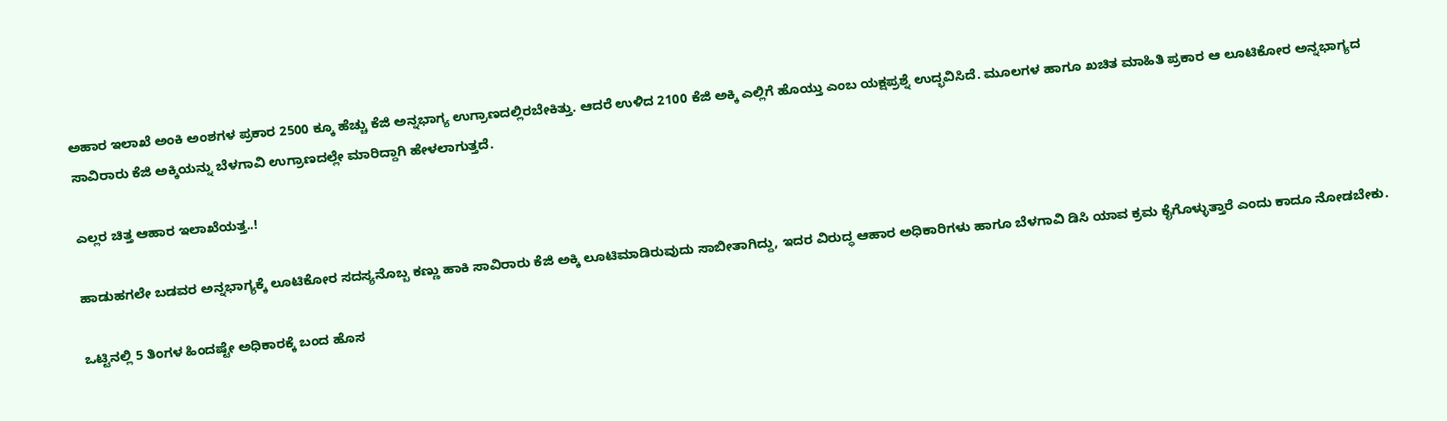ಅಹಾರ ಇಲಾಖೆ ಅಂಕಿ ಅಂಶಗಳ ಪ್ರಕಾರ 2500 ಕ್ಕೂ ಹೆಚ್ಚು ಕೆಜಿ ಅನ್ನಭಾಗ್ಯ ಉಗ್ರಾಣದಲ್ಲಿರಬೇಕಿತ್ತು. ಆದರೆ ಉಳಿದ 2100 ಕೆಜಿ ಅಕ್ಕಿ ಎಲ್ಲಿಗೆ ಹೊಯ್ತು ಎಂಬ ಯಕ್ಷಪ್ರಶ್ನೆ ಉದ್ಭವಿಸಿದೆ. ಮೂಲಗಳ ಹಾಗೂ ಖಚಿತ ಮಾಹಿತಿ ಪ್ರಕಾರ ಆ ಲೂಟಿಕೋರ ಅನ್ನಭಾಗ್ಯದ ಸಾವಿರಾರು ಕೆಜಿ ಅಕ್ಕಿಯನ್ನು ಬೆಳಗಾವಿ ಉಗ್ರಾಣದಲ್ಲೇ ಮಾರಿದ್ದಾಗಿ ಹೇಳಲಾಗುತ್ತದೆ.

ಎಲ್ಲರ ಚಿತ್ತ ಆಹಾರ ಇಲಾಖೆಯತ್ತ..!

ಹಾಡುಹಗಲೇ ಬಡವರ ಅನ್ನಭಾಗ್ಯಕ್ಕೆ ಲೂಟಿಕೋರ ಸದಸ್ಯನೊಬ್ಬ ಕಣ್ಣು ಹಾಕಿ ಸಾವಿರಾರು ಕೆಜಿ ಅಕ್ಕಿ ಲೂಟಿಮಾಡಿರುವುದು ಸಾಬೀತಾಗಿದ್ದು, ಇದರ ವಿರುದ್ಧ ಆಹಾರ ಅಧಿಕಾರಿಗಳು ಹಾಗೂ ಬೆಳಗಾವಿ ಡಿಸಿ ಯಾವ ಕ್ರಮ ಕೈಗೊಳ್ಳುತ್ತಾರೆ ಎಂದು ಕಾದೂ ನೋಡಬೇಕು.

ಒಟ್ಟಿನಲ್ಲಿ 5 ತಿಂಗಳ ಹಿಂದಷ್ಟೇ ಅಧಿಕಾರಕ್ಕೆ ಬಂದ ಹೊಸ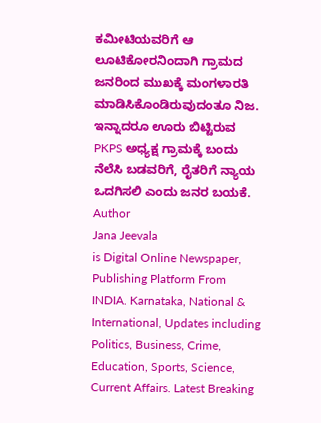ಕಮೀಟಿಯವರಿಗೆ ಆ ಲೂಟಿಕೋರನಿಂದಾಗಿ ಗ್ರಾಮದ ಜನರಿಂದ ಮುಖಕ್ಕೆ ಮಂಗಳಾರತಿ ಮಾಡಿಸಿಕೊಂಡಿರುವುದಂತೂ ನಿಜ. ಇನ್ನಾದರೂ ಊರು ಬಿಟ್ಟಿರುವ PKPS ಅಧ್ಯಕ್ಷ ಗ್ರಾಮಕ್ಕೆ ಬಂದು ನೆಲೆಸಿ ಬಡವರಿಗೆ, ರೈತರಿಗೆ ನ್ಯಾಯ ಒದಗಿಸಲಿ ಎಂದು ಜನರ ಬಯಕೆ.
Author
Jana Jeevala
is Digital Online Newspaper, Publishing Platform From INDIA. Karnataka, National & International, Updates including Politics, Business, Crime, Education, Sports, Science, Current Affairs. Latest Breaking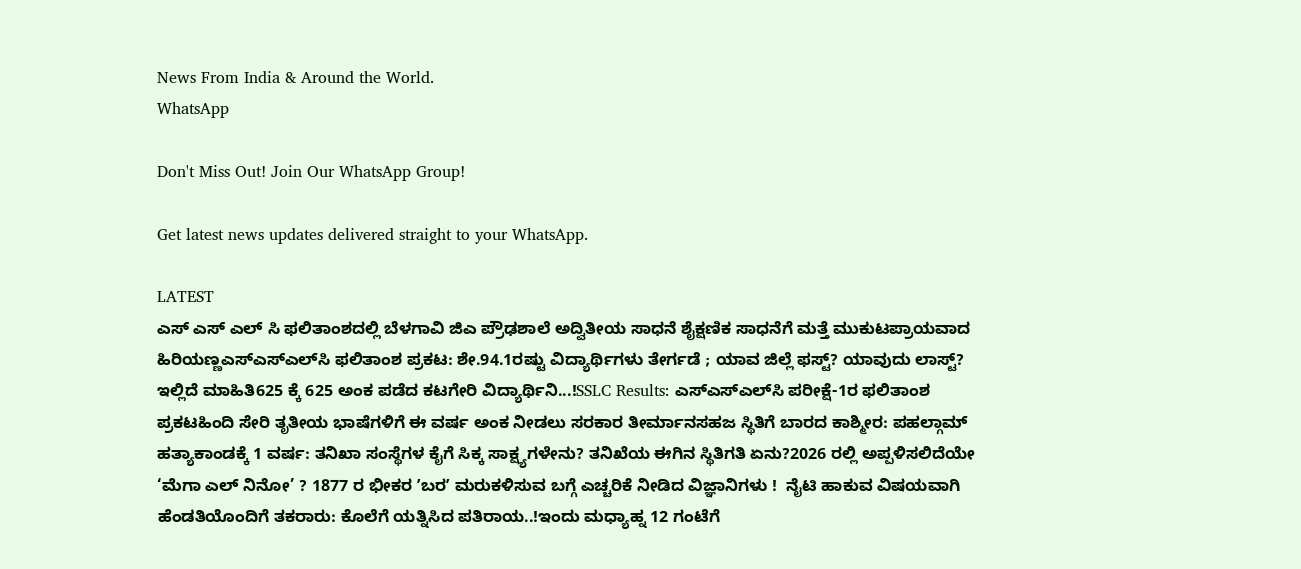News From India & Around the World.
WhatsApp

Don't Miss Out! Join Our WhatsApp Group!

Get latest news updates delivered straight to your WhatsApp.

LATEST
ಎಸ್ ಎಸ್ ಎಲ್ ಸಿ ಫಲಿತಾಂಶದಲ್ಲಿ ಬೆಳಗಾವಿ ಜಿಎ ಪ್ರೌಢಶಾಲೆ ಅದ್ವಿತೀಯ ಸಾಧನೆ ಶೈಕ್ಷಣಿಕ ಸಾಧನೆಗೆ ಮತ್ತೆ ಮುಕುಟಪ್ರಾಯವಾದ ಹಿರಿಯಣ್ಣಎಸ್‌ಎಸ್‌ಎಲ್‌ಸಿ ಫಲಿತಾಂಶ ಪ್ರಕಟ: ಶೇ.94.1ರಷ್ಟು ವಿದ್ಯಾರ್ಥಿಗಳು ತೇರ್ಗಡೆ ; ಯಾವ ಜಿಲ್ಲೆ ಫಸ್ಟ್? ಯಾವುದು ಲಾಸ್ಟ್? ಇಲ್ಲಿದೆ ಮಾಹಿತಿ625 ಕ್ಕೆ 625 ಅಂಕ ಪಡೆದ ಕಟಗೇರಿ ವಿದ್ಯಾರ್ಥಿನಿ...!SSLC Results: ಎಸ್‌ಎಸ್‌ಎಲ್‌ಸಿ ಪರೀಕ್ಷೆ-1ರ ಫಲಿತಾಂಶ ಪ್ರಕಟಹಿಂದಿ ಸೇರಿ ತೃತೀಯ ಭಾಷೆಗಳಿಗೆ ಈ ವರ್ಷ ಅಂಕ ನೀಡಲು ಸರಕಾರ ತೀರ್ಮಾನಸಹಜ ಸ್ಥಿತಿಗೆ ಬಾರದ ಕಾಶ್ಮೀರ: ಪಹಲ್ಗಾಮ್ ಹತ್ಯಾಕಾಂಡಕ್ಕೆ 1 ವರ್ಷ: ತನಿಖಾ ಸಂಸ್ಥೆಗಳ ಕೈಗೆ ಸಿಕ್ಕ ಸಾಕ್ಷ್ಯಗಳೇನು? ತನಿಖೆಯ ಈಗಿನ ಸ್ಥಿತಿಗತಿ ಏನು?2026 ರಲ್ಲಿ ಅಪ್ಪಳಿಸಲಿದೆಯೇ ‘ಮೆಗಾ ಎಲ್ ನಿನೋ’ ? 1877 ರ ಭೀಕರ ʼಬರʼ ಮರುಕಳಿಸುವ ಬಗ್ಗೆ ಎಚ್ಚರಿಕೆ ನೀಡಿದ ವಿಜ್ಞಾನಿಗಳು !  ನೈಟಿ ಹಾಕುವ ವಿಷಯವಾಗಿ ಹೆಂಡತಿಯೊಂದಿಗೆ ತಕರಾರು: ಕೊಲೆಗೆ ಯತ್ನಿಸಿದ ಪತಿರಾಯ..!ಇಂದು ಮಧ್ಯಾಹ್ನ 12 ಗಂಟೆಗೆ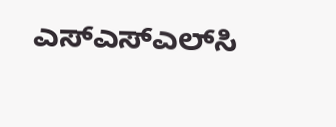ಎಸ್‌ಎಸ್‌ಎಲ್‌ಸಿ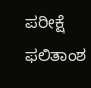ಪರೀಕ್ಷೆ ಫಲಿತಾಂಶ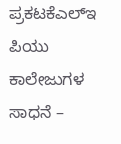ಪ್ರಕಟಕೆಎಲ್‌ಇ ಪಿಯು ಕಾಲೇಜುಗಳ ಸಾಧನೆ –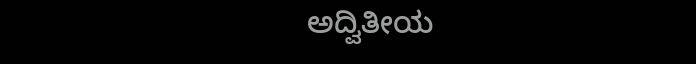ಅದ್ವಿತೀಯ